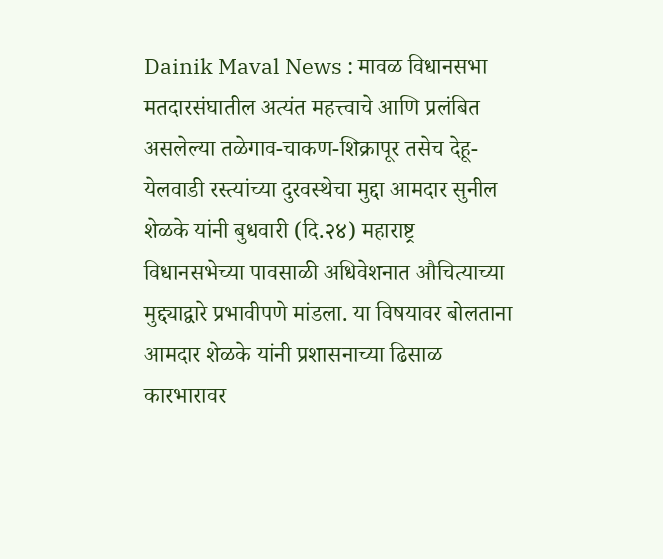Dainik Maval News : मावळ विधानसभा मतदारसंघातील अत्यंत महत्त्वाचे आणि प्रलंबित असलेल्या तळेगाव-चाकण-शिक्रापूर तसेच देहू-येलवाडी रस्त्यांच्या दुरवस्थेचा मुद्दा आमदार सुनील शेळके यांनी बुधवारी (दि.२४) महाराष्ट्र विधानसभेच्या पावसाळी अधिवेशनात औचित्याच्या मुद्द्याद्वारे प्रभावीपणे मांडला. या विषयावर बोलताना आमदार शेळके यांनी प्रशासनाच्या ढिसाळ कारभारावर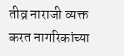तीव्र नाराजी व्यक्त करत नागरिकांच्या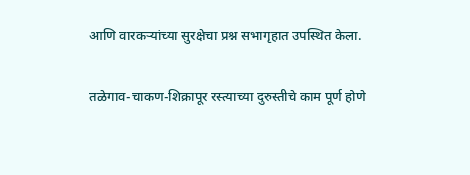आणि वारकऱ्यांच्या सुरक्षेचा प्रश्न सभागृहात उपस्थित केला.

तळेगाव-चाकण-शिक्रापूर रस्त्याच्या दुरुस्तीचे काम पूर्ण होणे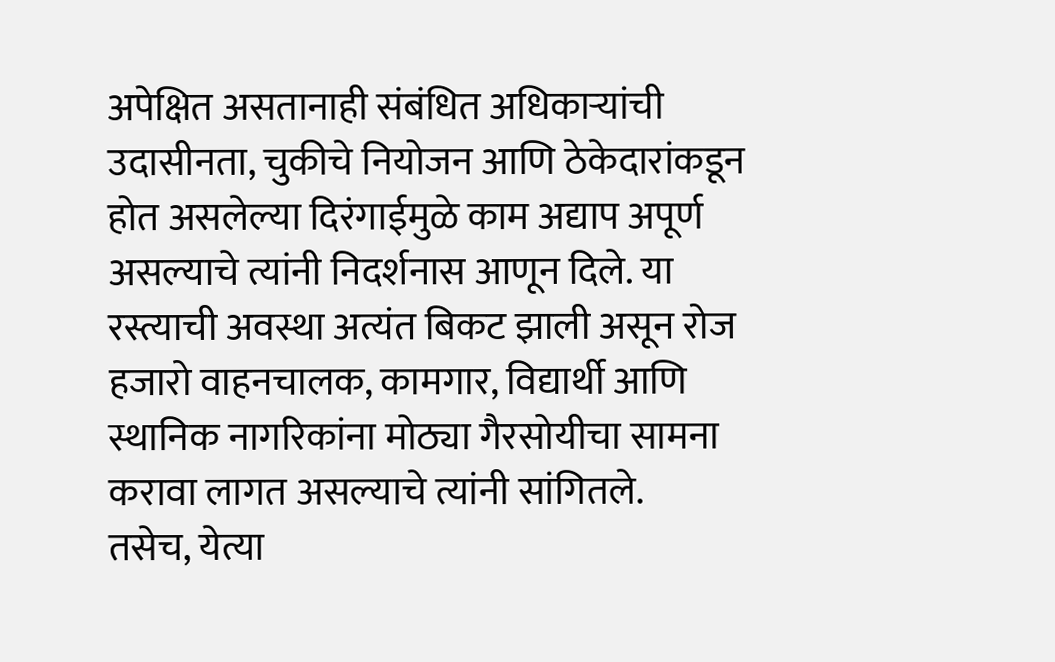अपेक्षित असतानाही संबंधित अधिकाऱ्यांची उदासीनता, चुकीचे नियोजन आणि ठेकेदारांकडून होत असलेल्या दिरंगाईमुळे काम अद्याप अपूर्ण असल्याचे त्यांनी निदर्शनास आणून दिले. या रस्त्याची अवस्था अत्यंत बिकट झाली असून रोज हजारो वाहनचालक, कामगार, विद्यार्थी आणि स्थानिक नागरिकांना मोठ्या गैरसोयीचा सामना करावा लागत असल्याचे त्यांनी सांगितले.
तसेच, येत्या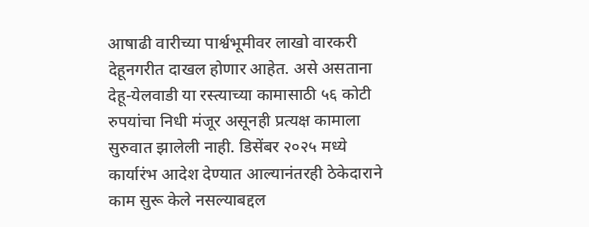आषाढी वारीच्या पार्श्वभूमीवर लाखो वारकरी देहूनगरीत दाखल होणार आहेत. असे असताना देहू-येलवाडी या रस्त्याच्या कामासाठी ५६ कोटी रुपयांचा निधी मंजूर असूनही प्रत्यक्ष कामाला सुरुवात झालेली नाही. डिसेंबर २०२५ मध्ये कार्यारंभ आदेश देण्यात आल्यानंतरही ठेकेदाराने काम सुरू केले नसल्याबद्दल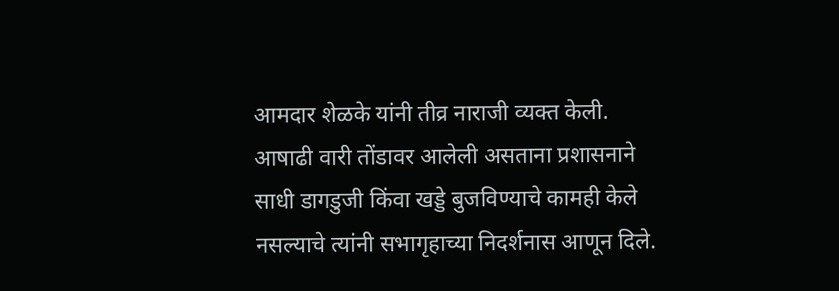आमदार शेळके यांनी तीव्र नाराजी व्यक्त केली. आषाढी वारी तोंडावर आलेली असताना प्रशासनाने साधी डागडुजी किंवा खड्डे बुजविण्याचे कामही केले नसल्याचे त्यांनी सभागृहाच्या निदर्शनास आणून दिले.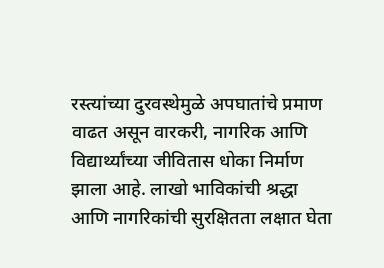रस्त्यांच्या दुरवस्थेमुळे अपघातांचे प्रमाण वाढत असून वारकरी, नागरिक आणि विद्यार्थ्यांच्या जीवितास धोका निर्माण झाला आहे. लाखो भाविकांची श्रद्धा आणि नागरिकांची सुरक्षितता लक्षात घेता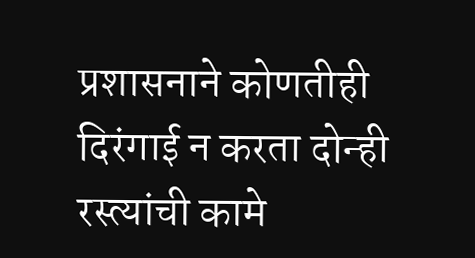प्रशासनाने कोणतीही दिरंगाई न करता दोन्ही रस्त्यांची कामे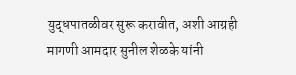युद्धपातळीवर सुरू करावीत, अशी आग्रही मागणी आमदार सुनील शेळके यांनी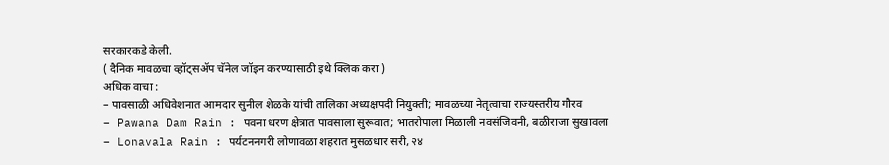सरकारकडे केली.
( दैनिक मावळचा व्हॉट्सॲप चॅनेल जॉइन करण्यासाठी इथे क्लिक करा )
अधिक वाचा :
– पावसाळी अधिवेशनात आमदार सुनील शेळके यांची तालिका अध्यक्षपदी नियुक्ती; मावळच्या नेतृत्वाचा राज्यस्तरीय गौरव
– Pawana Dam Rain : पवना धरण क्षेत्रात पावसाला सुरूवात; भातरोपाला मिळाली नवसंजिवनी, बळीराजा सुखावला
– Lonavala Rain : पर्यटननगरी लोणावळा शहरात मुसळधार सरी, २४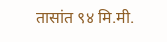तासांत ९४ मि.मी.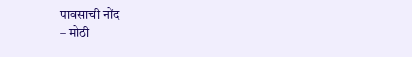पावसाची नोंद
– मोठी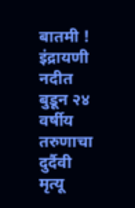बातमी ! इंद्रायणी नदीत बुडून २४ वर्षीय तरुणाचा दुर्दैवी मृत्यू